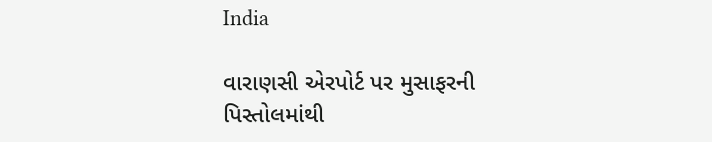India

વારાણસી એરપોર્ટ પર મુસાફરની પિસ્તોલમાંથી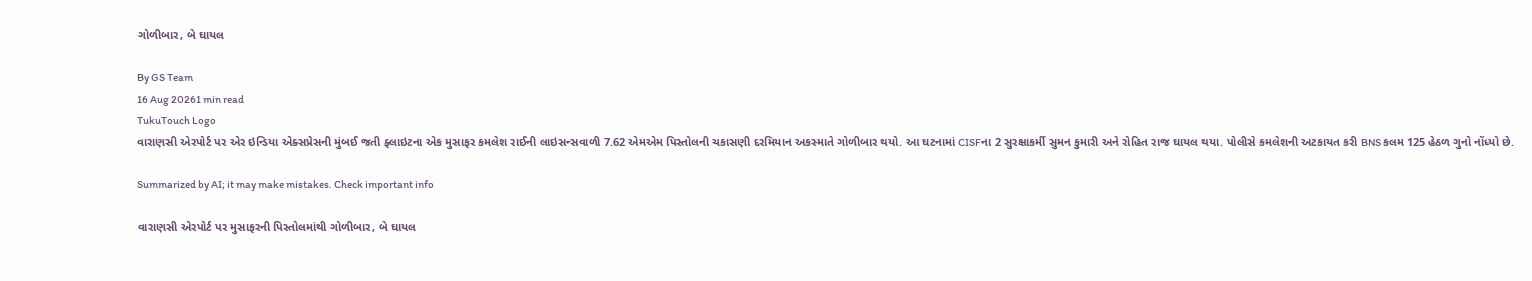ગોળીબાર, બે ઘાયલ

By GS Team
16 Aug 20261 min read
TukuTouch Logo
વારાણસી એરપોર્ટ પર એર ઇન્ડિયા એક્સપ્રેસની મુંબઈ જતી ફ્લાઇટના એક મુસાફર કમલેશ રાઈની લાઇસન્સવાળી 7.62 એમએમ પિસ્તોલની ચકાસણી દરમિયાન અકસ્માતે ગોળીબાર થયો. આ ઘટનામાં CISFના 2 સુરક્ષાકર્મી સુમન કુમારી અને રોહિત રાજ ઘાયલ થયા. પોલીસે કમલેશની અટકાયત કરી BNS કલમ 125 હેઠળ ગુનો નોંધ્યો છે.

Summarized by AI; it may make mistakes. Check important info

વારાણસી એરપોર્ટ પર મુસાફરની પિસ્તોલમાંથી ગોળીબાર, બે ઘાયલ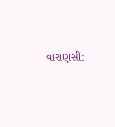વારાણસી: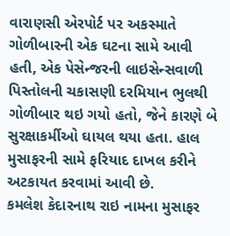વારાણસી એરપોર્ટ પર અકસ્માતે ગોળીબારની એક ઘટના સામે આવી હતી, એક પેસેન્જરની લાઇસેન્સવાળી પિસ્તોલની ચકાસણી દરમિયાન ભુલથી ગોળીબાર થઇ ગયો હતો, જેને કારણે બે સુરક્ષાકર્મીઓ ઘાયલ થયા હતા. હાલ મુસાફરની સામે ફરિયાદ દાખલ કરીને અટકાયત કરવામાં આવી છે.
કમલેશ કેદારનાથ રાઇ નામના મુસાફર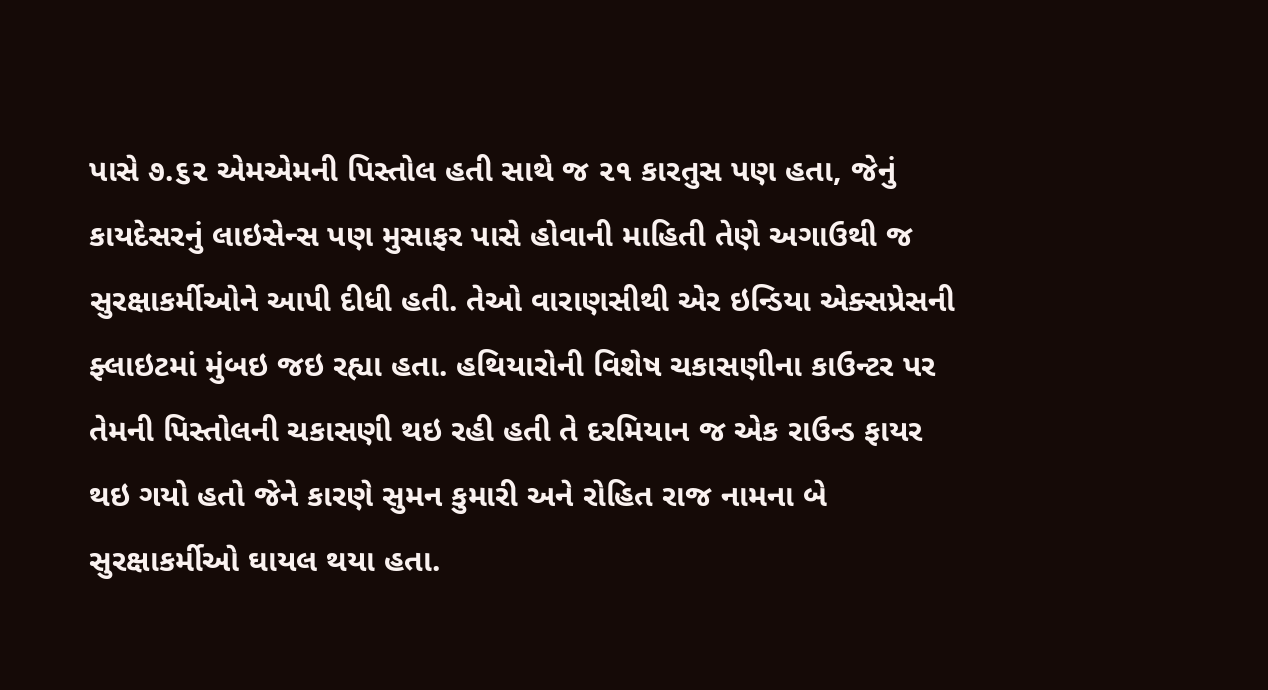પાસે ૭.૬૨ એમએમની પિસ્તોલ હતી સાથે જ ૨૧ કારતુસ પણ હતા, જેનું કાયદેસરનું લાઇસેન્સ પણ મુસાફર પાસે હોવાની માહિતી તેણે અગાઉથી જ સુરક્ષાકર્મીઓને આપી દીધી હતી. તેઓ વારાણસીથી એર ઇન્ડિયા એક્સપ્રેસની ફ્લાઇટમાં મુંબઇ જઇ રહ્યા હતા. હથિયારોની વિશેષ ચકાસણીના કાઉન્ટર પર તેમની પિસ્તોલની ચકાસણી થઇ રહી હતી તે દરમિયાન જ એક રાઉન્ડ ફાયર થઇ ગયો હતો જેને કારણે સુમન કુમારી અને રોહિત રાજ નામના બે સુરક્ષાકર્મીઓ ઘાયલ થયા હતા.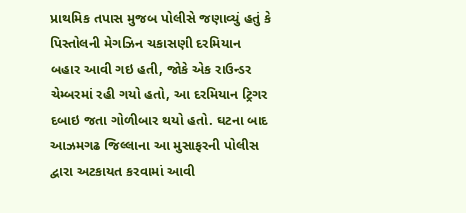પ્રાથમિક તપાસ મુજબ પોલીસે જણાવ્યું હતું કે પિસ્તોલની મેગઝિન ચકાસણી દરમિયાન બહાર આવી ગઇ હતી, જોકે એક રાઉન્ડર ચેમ્બરમાં રહી ગયો હતો, આ દરમિયાન ટ્રિગર દબાઇ જતા ગોળીબાર થયો હતો. ઘટના બાદ આઝમગઢ જિલ્લાના આ મુસાફરની પોલીસ દ્વારા અટકાયત કરવામાં આવી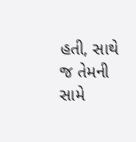હતી, સાથે જ તેમની સામે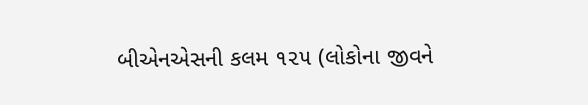બીએનએસની કલમ ૧૨૫ (લોકોના જીવને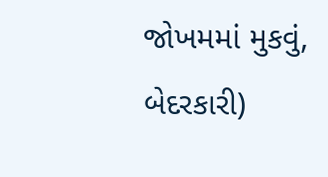જોખમમાં મુકવું, બેદરકારી)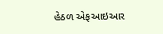હેઠળ એફઆઇઆર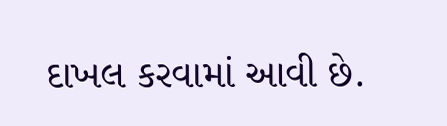દાખલ કરવામાં આવી છે.